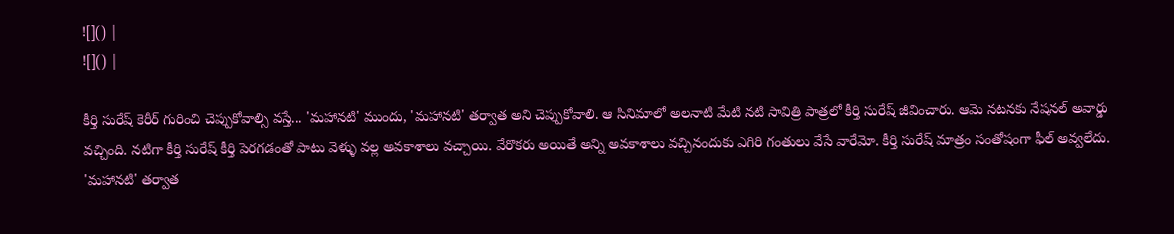![]() |
![]() |

కీర్తి సురేష్ కెరీర్ గురించి చెప్పుకోవాల్సి వస్తే... 'మహానటి' ముందు, 'మహానటి' తర్వాత అని చెప్పుకోవాలి. ఆ సినిమాలో అలనాటి మేటి నటి సావిత్రి పాత్రలో కీర్తి సురేష్ జీవించారు. ఆమె నటనకు నేషనల్ అవార్డు వచ్చింది. నటిగా కీర్తి సురేష్ కీర్తి పెరగడంతో పాటు వెళ్ళు వల్ల అవకాశాలు వచ్చాయి. వేరొకరు అయితే అన్ని అవకాశాలు వచ్చినందుకు ఎగిరి గంతులు వేసే వారేమో. కీర్తి సురేష్ మాత్రం సంతోషంగా ఫీల్ అవ్వలేదు.
'మహానటి' తర్వాత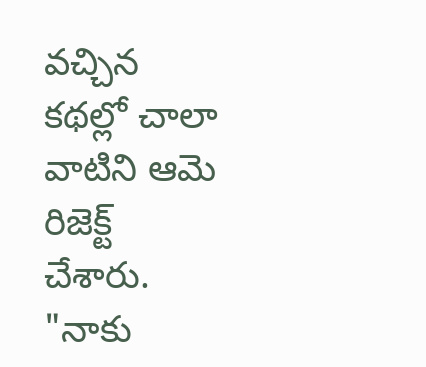వచ్చిన కథల్లో చాలా వాటిని ఆమె రిజెక్ట్ చేశారు. "నాకు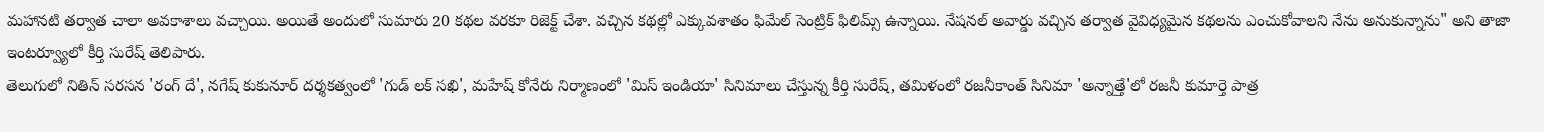మహానటి తర్వాత చాలా అవకాశాలు వచ్చాయి. అయితే అందులో సుమారు 20 కథల వరకూ రిజెక్ట్ చేశా. వచ్చిన కథల్లో ఎక్కువశాతం ఫిమేల్ సెంట్రిక్ ఫిలిమ్స్ ఉన్నాయి. నేషనల్ అవార్డు వచ్చిన తర్వాత వైవిధ్యమైన కథలను ఎంచుకోవాలని నేను అనుకున్నాను" అని తాజా ఇంటర్వ్యూలో కీర్తి సురేష్ తెలిపారు.
తెలుగులో నితిన్ సరసన 'రంగ్ దే', నగేష్ కుకునూర్ దర్శకత్వంలో 'గుడ్ లక్ సఖి', మహేష్ కోనేరు నిర్మాణంలో 'మిస్ ఇండియా' సినిమాలు చేస్తున్న కీర్తి సురేష్, తమిళంలో రజనీకాంత్ సినిమా 'అన్నాత్తే'లో రజనీ కుమార్తె పాత్ర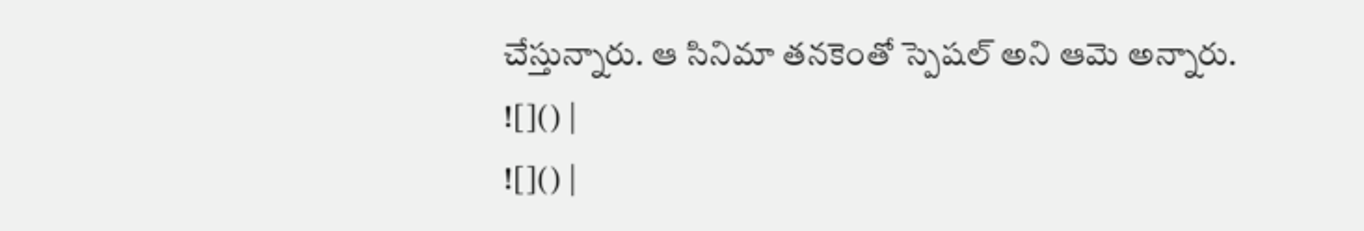చేస్తున్నారు. ఆ సినిమా తనకెంతో స్పెషల్ అని ఆమె అన్నారు.
![]() |
![]() |